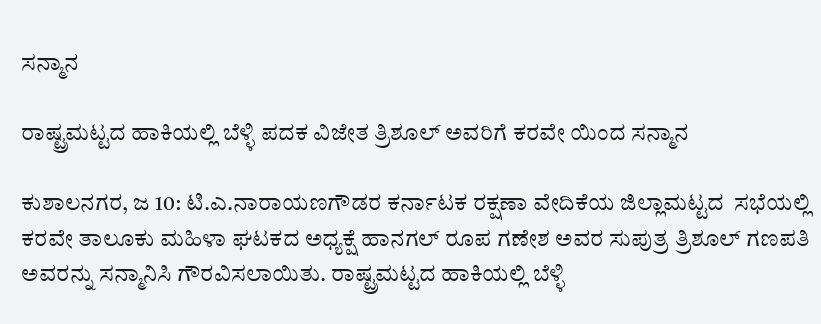ಸನ್ಮಾನ

ರಾಷ್ಟ್ರಮಟ್ಟದ ಹಾಕಿಯಲ್ಲಿ ಬೆಳ್ಳಿ ಪದಕ ವಿಜೇತ ತ್ರಿಶೂಲ್ ಅವರಿಗೆ ಕರವೇ ಯಿಂದ ಸನ್ಮಾನ

ಕುಶಾಲನಗರ, ಜ 10: ಟಿ.ಎ.ನಾರಾಯಣಗೌಡರ ಕರ್ನಾಟಕ ರಕ್ಷಣಾ ವೇದಿಕೆಯ ಜಿಲ್ಲಾಮಟ್ಟದ  ಸಭೆಯಲ್ಲಿ ಕರವೇ ತಾಲೂಕು ಮಹಿಳಾ ಘಟಕದ ಅಧ್ಯಕ್ಷೆ ಹಾನಗಲ್ ರೂಪ ಗಣೇಶ ಅವರ ಸುಪುತ್ರ ತ್ರಿಶೂಲ್ ಗಣಪತಿ ಅವರನ್ನು‌ ಸನ್ಮಾನಿಸಿ ಗೌರವಿಸಲಾಯಿತು. ರಾಷ್ಟ್ರಮಟ್ಟದ ಹಾಕಿಯಲ್ಲಿ ಬೆಳ್ಳಿ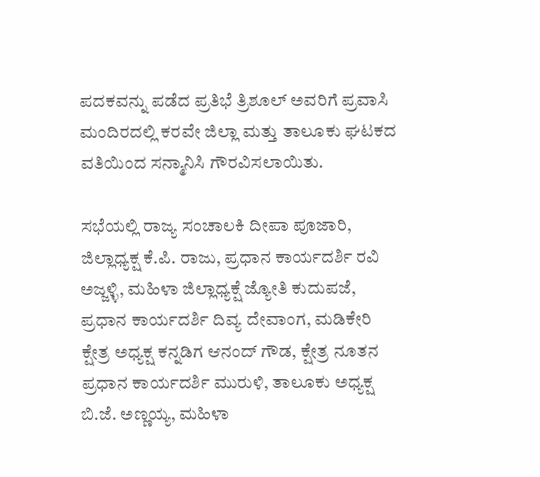ಪದಕವನ್ನು ಪಡೆದ ಪ್ರತಿಭೆ ತ್ರಿಶೂಲ್ ಅವರಿಗೆ ಪ್ರವಾಸಿ ಮಂದಿರದಲ್ಲಿ ಕರವೇ ಜಿಲ್ಲಾ ಮತ್ತು ತಾಲೂಕು ಘಟಕದ ವತಿಯಿಂದ ಸನ್ಮಾನಿಸಿ ಗೌರವಿಸಲಾಯಿತು.

ಸಭೆಯಲ್ಲಿ ರಾಜ್ಯ ಸಂಚಾಲಕಿ ದೀಪಾ ಪೂಜಾರಿ, ಜಿಲ್ಲಾಧ್ಯಕ್ಷ ಕೆ.ಪಿ. ರಾಜು, ಪ್ರಧಾನ ಕಾರ್ಯದರ್ಶಿ ರವಿ ಅಜ್ಜಳ್ಳಿ, ಮಹಿಳಾ ಜಿಲ್ಲಾಧ್ಯಕ್ಷೆ ಜ್ಯೋತಿ ಕುದುಪಜೆ, ಪ್ರಧಾನ ಕಾರ್ಯದರ್ಶಿ ದಿವ್ಯ ದೇವಾಂಗ, ಮಡಿಕೇರಿ ಕ್ಷೇತ್ರ ಅಧ್ಯಕ್ಷ ಕನ್ನಡಿಗ ಆನಂದ್ ಗೌಡ, ಕ್ಷೇತ್ರ ನೂತನ ಪ್ರಧಾನ ಕಾರ್ಯದರ್ಶಿ ಮುರುಳಿ, ತಾಲೂಕು ಅಧ್ಯಕ್ಷ ಬಿ.ಜೆ. ಅಣ್ಣಯ್ಯ, ಮಹಿಳಾ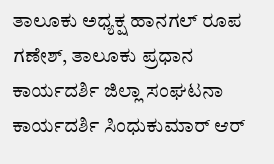ತಾಲೂಕು ಅಧ್ಯಕ್ಷ ಹಾನಗಲ್ ರೂಪ ಗಣೇಶ್, ತಾಲೂಕು ಪ್ರಧಾನ ಕಾರ್ಯದರ್ಶಿ ಜಿಲ್ಲಾ ಸಂಘಟನಾ ಕಾರ್ಯದರ್ಶಿ ಸಿಂಧುಕುಮಾರ್ ಆರ್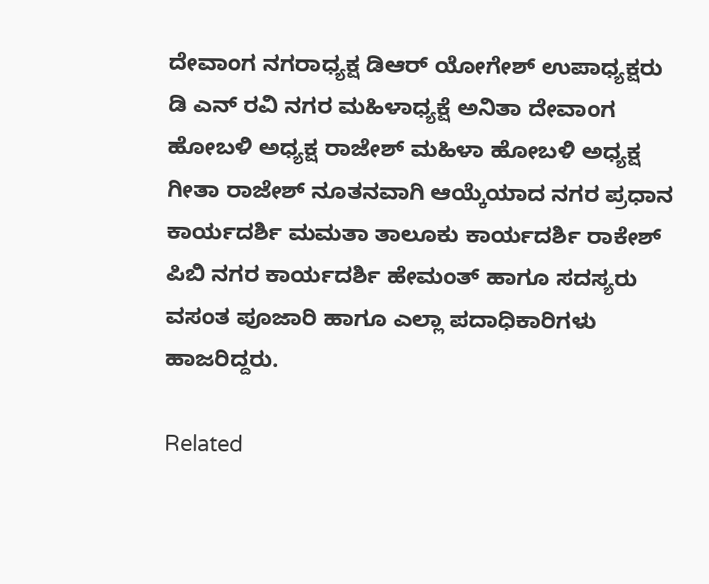ದೇವಾಂಗ ನಗರಾಧ್ಯಕ್ಷ ಡಿಆರ್ ಯೋಗೇಶ್ ಉಪಾಧ್ಯಕ್ಷರು ಡಿ ಎನ್ ರವಿ ನಗರ ಮಹಿಳಾಧ್ಯಕ್ಷೆ ಅನಿತಾ ದೇವಾಂಗ ಹೋಬಳಿ ಅಧ್ಯಕ್ಷ ರಾಜೇಶ್ ಮಹಿಳಾ ಹೋಬಳಿ ಅಧ್ಯಕ್ಷ ಗೀತಾ ರಾಜೇಶ್ ನೂತನವಾಗಿ ಆಯ್ಕೆಯಾದ ನಗರ ಪ್ರಧಾನ ಕಾರ್ಯದರ್ಶಿ ಮಮತಾ ತಾಲೂಕು ಕಾರ್ಯದರ್ಶಿ ರಾಕೇಶ್ ಪಿಬಿ ನಗರ ಕಾರ್ಯದರ್ಶಿ ಹೇಮಂತ್ ಹಾಗೂ ಸದಸ್ಯರು ವಸಂತ ಪೂಜಾರಿ ಹಾಗೂ ಎಲ್ಲಾ ಪದಾಧಿಕಾರಿಗಳು ಹಾಜರಿದ್ದರು.

Related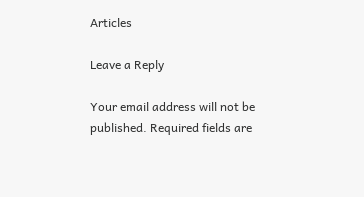Articles

Leave a Reply

Your email address will not be published. Required fields are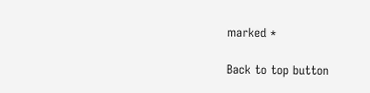marked *

Back to top button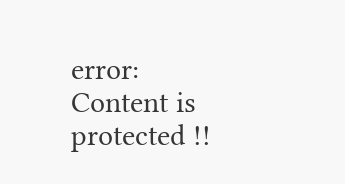error: Content is protected !!